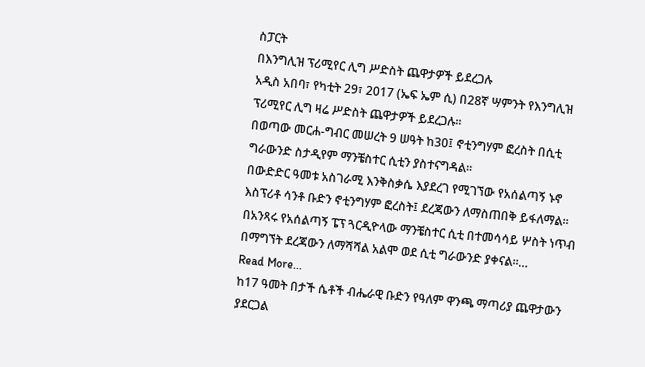ስፓርት
በእንግሊዝ ፕሪሚየር ሊግ ሥድስት ጨዋታዎች ይደረጋሉ
አዲስ አበባ፣ የካቲት 29፣ 2017 (ኤፍ ኤም ሲ) በ28ኛ ሣምንት የእንግሊዝ ፕሪሚየር ሊግ ዛሬ ሥድስት ጨዋታዎች ይደረጋሉ፡፡
በወጣው መርሐ-ግብር መሠረት 9 ሠዓት ከ30፤ ኖቲንግሃም ፎረስት በሲቲ ግራውንድ ስታዲየም ማንቼስተር ሲቲን ያስተናግዳል፡፡
በውድድር ዓመቱ አስገራሚ እንቅስቃሴ እያደረገ የሚገኘው የአሰልጣኝ ኑኖ እስፕሪቶ ሳንቶ ቡድን ኖቲንግሃም ፎረስት፤ ደረጃውን ለማስጠበቅ ይፋለማል፡፡
በአንጻሩ የአሰልጣኝ ፔፕ ጓርዲዮላው ማንቼስተር ሲቲ በተመሳሳይ ሦስት ነጥብ በማግኘት ደረጃውን ለማሻሻል አልሞ ወደ ሲቲ ግራውንድ ያቀናል፡፡…
Read More...
ከ17 ዓመት በታች ሴቶች ብሔራዊ ቡድን የዓለም ዋንጫ ማጣሪያ ጨዋታውን ያደርጋል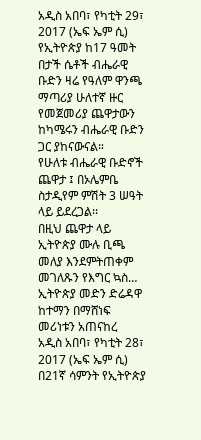አዲስ አበባ፣ የካቲት 29፣ 2017 (ኤፍ ኤም ሲ) የኢትዮጵያ ከ17 ዓመት በታች ሴቶች ብሔራዊ ቡድን ዛሬ የዓለም ዋንጫ ማጣሪያ ሁለተኛ ዙር የመጀመሪያ ጨዋታውን ከካሜሩን ብሔራዊ ቡድን ጋር ያከናውናል።
የሁለቱ ብሔራዊ ቡድኖች ጨዋታ ፤ በኦሌምቤ ስታዲየም ምሽት 3 ሠዓት ላይ ይደረጋል፡፡
በዚህ ጨዋታ ላይ ኢትዮጵያ ሙሉ ቢጫ መለያ እንደምትጠቀም መገለጹን የእግር ኳስ…
ኢትዮጵያ መድን ድሬዳዋ ከተማን በማሸነፍ መሪነቱን አጠናከረ
አዲስ አበባ፣ የካቲት 28፣ 2017 (ኤፍ ኤም ሲ) በ21ኛ ሳምንት የኢትዮጵያ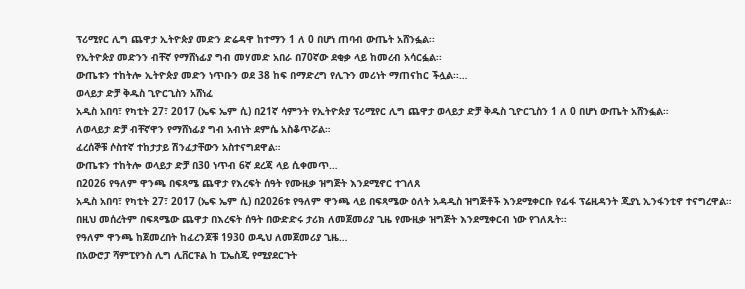ፕሪሚየር ሊግ ጨዋታ ኢትዮጵያ መድን ድሬዳዋ ከተማን 1 ለ 0 በሆነ ጠባብ ውጤት አሸንፏል፡፡
የኢትዮጵያ መድንን ብቸኛ የማሸነፊያ ግብ መሃመድ አበራ በ70ኛው ደቂቃ ላይ ከመረብ አሳርፏል፡፡
ውጤቱን ተከትሎ ኢትዮጵያ መድን ነጥቡን ወደ 38 ከፍ በማድረግ የሊጉን መሪነት ማጠናከር ችሏል፡፡…
ወላይታ ድቻ ቅዱስ ጊዮርጊስን አሸነፈ
አዲስ አበባ፣ የካቲት 27፣ 2017 (ኤፍ ኤም ሲ) በ21ኛ ሳምንት የኢትዮጵያ ፕሪሚየር ሊግ ጨዋታ ወላይታ ድቻ ቅዱስ ጊዮርጊስን 1 ለ 0 በሆነ ውጤት አሸንፏል።
ለወላይታ ድቻ ብቸኛዋን የማሸነፊያ ግብ አብነት ደምሴ አስቆጥሯል።
ፈረሰኞቹ ሶስተኛ ተከታታይ ሽንፈታቸውን አስተናግደዋል።
ውጤቱን ተከትሎ ወላይታ ድቻ በ30 ነጥብ 6ኛ ደረጃ ላይ ሲቀመጥ…
በ2026 የዓለም ዋንጫ በፍጻሜ ጨዋታ የእረፍት ሰዓት የሙዚቃ ዝግጅት እንደሚኖር ተገለጸ
አዲስ አበባ፣ የካቲት 27፣ 2017 (ኤፍ ኤም ሲ) በ2026ቱ የዓለም ዋንጫ ላይ በፍጻሜው ዕለት አዳዲስ ዝግጅቶች እንደሚቀርቡ የፊፋ ፕሬዚዳንት ጂያኒ ኢንፋንቲኖ ተናግረዋል።
በዚህ መሰረትም በፍጻሜው ጨዋታ በእረፍት ሰዓት በውድድሩ ታሪክ ለመጀመሪያ ጊዜ የሙዚቃ ዝግጅት እንደሚቀርብ ነው የገለጹት፡፡
የዓለም ዋንጫ ከጀመረበት ከፈረንጆቹ 1930 ወዲህ ለመጀመሪያ ጊዜ…
በአውሮፓ ሻምፒየንስ ሊግ ሊቨርፑል ከ ፒኤስጂ የሚያደርጉት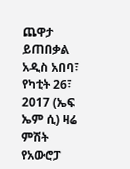ጨዋታ ይጠበቃል
አዲስ አበባ፣ የካቲት 26፣ 2017 (ኤፍ ኤም ሲ) ዛሬ ምሽት የአውሮፓ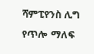ሻምፒየንስ ሊግ የጥሎ ማለፍ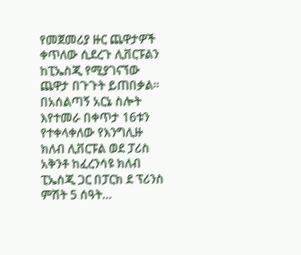የመጀመሪያ ዙር ጨዋታዎች ቀጥለው ሲደረጉ ሊቨርፑልን ከፒኤስጂ የሚያገናኘው ጨዋታ በጉጉት ይጠበቃል፡፡
በአሰልጣኝ አርኔ ስሎት እየተመራ በቀጥታ 16ቱን የተቀላቀለው የእንግሊዙ ክለብ ሊቨርፑል ወደ ፓሪስ አቅንቶ ከፈረንሳዩ ክለብ ፒኤስጂ ጋር በፓርክ ደ ፕሪንስ ምሽት 5 ሰዓት…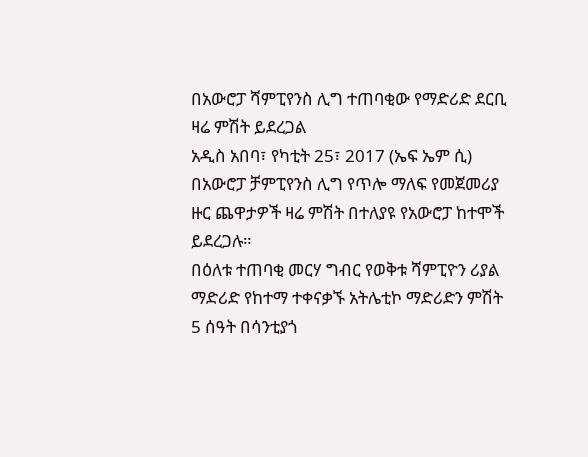በአውሮፓ ሻምፒየንስ ሊግ ተጠባቂው የማድሪድ ደርቢ ዛሬ ምሽት ይደረጋል
አዲስ አበባ፣ የካቲት 25፣ 2017 (ኤፍ ኤም ሲ) በአውሮፓ ቻምፒየንስ ሊግ የጥሎ ማለፍ የመጀመሪያ ዙር ጨዋታዎች ዛሬ ምሽት በተለያዩ የአውሮፓ ከተሞች ይደረጋሉ።
በዕለቱ ተጠባቂ መርሃ ግብር የወቅቱ ሻምፒዮን ሪያል ማድሪድ የከተማ ተቀናቃኙ አትሌቲኮ ማድሪድን ምሽት 5 ሰዓት በሳንቲያጎ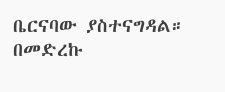ቤርናባው ያስተናግዳል።
በመድረኩ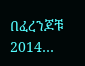በፈረንጆቹ 2014…